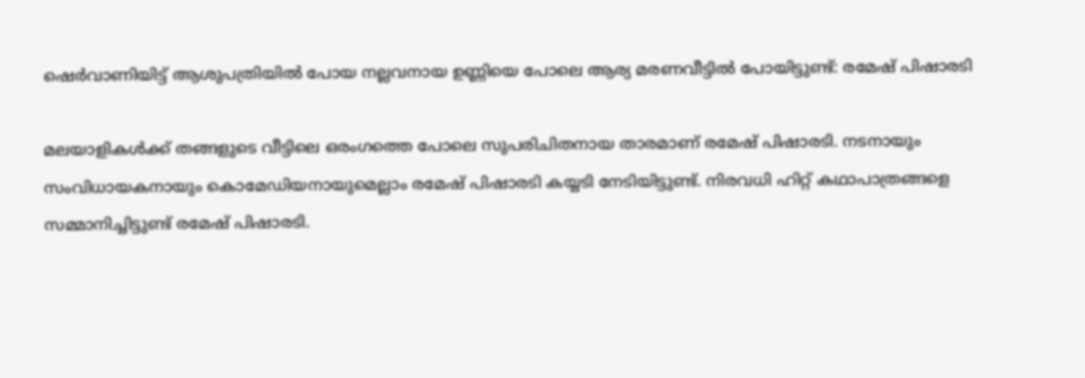ഷെര്‍വാണിയിട്ട് ആശുപത്രിയില്‍ പോയ നല്ലവനായ ഉണ്ണിയെ പോലെ ആര്യ മരണവീട്ടില്‍ പോയിട്ടുണ്ട്: രമേഷ് പിഷാരടി

മലയാളികള്‍ക്ക് തങ്ങളുടെ വീട്ടിലെ ഒരംഗത്തെ പോലെ സുപരിചിതനായ താരമാണ് രമേഷ് പിഷാരടി. നടനായും സംവിധായകനായും കൊമേഡിയനായുമെല്ലാം രമേഷ് പിഷാരടി കയ്യടി നേടിയിട്ടുണ്ട്. നിരവധി ഹിറ്റ് കഥാപാത്രങ്ങളെ സമ്മാനിച്ചിട്ടുണ്ട് രമേഷ് പിഷാരടി.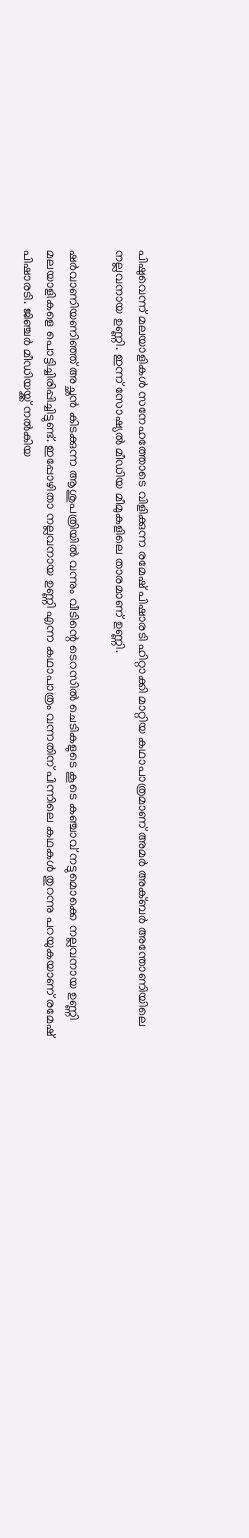പിഷുവെന്ന് മലയാളികള്‍ സനേഹത്തോടെ വിളിക്കുന്ന രമേഷ് പിഷാരടി ഹിറ്റാക്കി മാറ്റിയ കഥാപാത്രമാണ് അമര്‍ അക്ബര്‍ അന്തോണിയിലെ നല്ലവനായ ഉണ്ണി. ഇന്ന് സോഷ്യല്‍ മീഡിയ മീമുകളിലെ താരമാണ് ഉണ്ണി.

ഷര്‍വാണിയണിഞ്ഞ് അച്ഛന്‍ കിടക്കുന്ന ആശുപത്രിയില്‍ വന്നും വീടിന്റെ ടെറസില്‍ ചെടികളുടെ കൂടെ കഞ്ചാവ് നട്ടുമൊക്കെ നല്ലവനായ ഉണ്ണി മലയാളികളെ പൊട്ടിച്ചിരിപ്പിച്ചിട്ടുണ്ട്. ഇപ്പോഴിതാ നല്ലവനായ ഉണ്ണി എന്ന കഥാപാത്രം വന്നതിന് പിന്നിലെ കഥകള്‍ തുറന്നു പറയുകയാണ് രമേഷ് പിഷാരടി. ജിഞ്ചര്‍ മീഡിയയ്ക്ക് നല്‍കിയ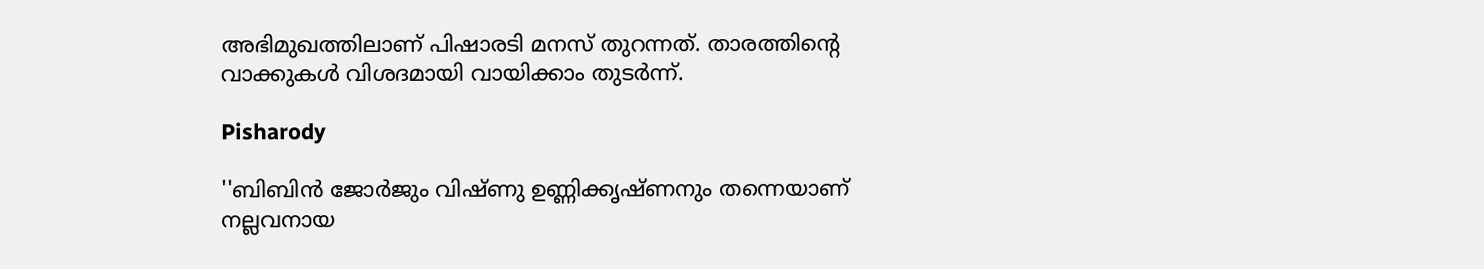അഭിമുഖത്തിലാണ് പിഷാരടി മനസ് തുറന്നത്. താരത്തിന്റെ വാക്കുകള്‍ വിശദമായി വായിക്കാം തുടര്‍ന്ന്.

Pisharody

''ബിബിന്‍ ജോര്‍ജും വിഷ്ണു ഉണ്ണിക്കൃഷ്ണനും തന്നെയാണ് നല്ലവനായ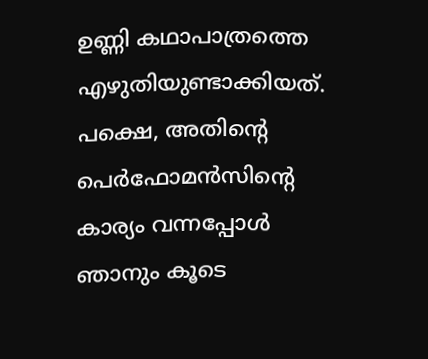ഉണ്ണി കഥാപാത്രത്തെ എഴുതിയുണ്ടാക്കിയത്. പക്ഷെ, അതിന്റെ പെര്‍ഫോമന്‍സിന്റെ കാര്യം വന്നപ്പോള്‍ ഞാനും കൂടെ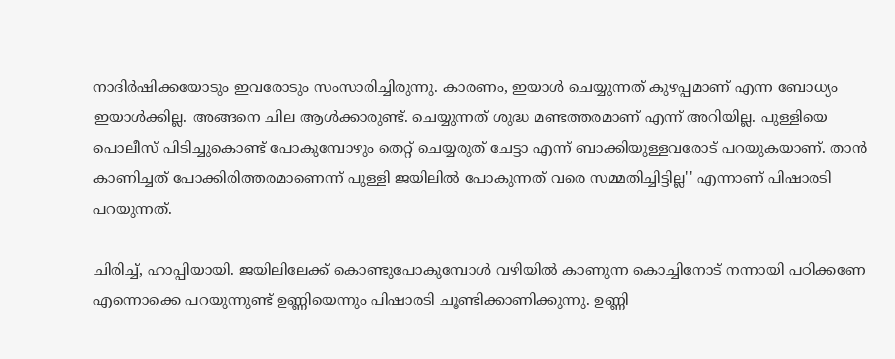നാദിര്‍ഷിക്കയോടും ഇവരോടും സംസാരിച്ചിരുന്നു. കാരണം, ഇയാള്‍ ചെയ്യുന്നത് കുഴപ്പമാണ് എന്ന ബോധ്യം ഇയാള്‍ക്കില്ല. അങ്ങനെ ചില ആള്‍ക്കാരുണ്ട്. ചെയ്യുന്നത് ശുദ്ധ മണ്ടത്തരമാണ് എന്ന് അറിയില്ല. പുള്ളിയെ പൊലീസ് പിടിച്ചുകൊണ്ട് പോകുമ്പോഴും തെറ്റ് ചെയ്യരുത് ചേട്ടാ എന്ന് ബാക്കിയുള്ളവരോട് പറയുകയാണ്. താന്‍ കാണിച്ചത് പോക്കിരിത്തരമാണെന്ന് പുള്ളി ജയിലില്‍ പോകുന്നത് വരെ സമ്മതിച്ചിട്ടില്ല'' എന്നാണ് പിഷാരടി പറയുന്നത്.

ചിരിച്ച്, ഹാപ്പിയായി. ജയിലിലേക്ക് കൊണ്ടുപോകുമ്പോള്‍ വഴിയില്‍ കാണുന്ന കൊച്ചിനോട് നന്നായി പഠിക്കണേ എന്നൊക്കെ പറയുന്നുണ്ട് ഉണ്ണിയെന്നും പിഷാരടി ചൂണ്ടിക്കാണിക്കുന്നു. ഉണ്ണി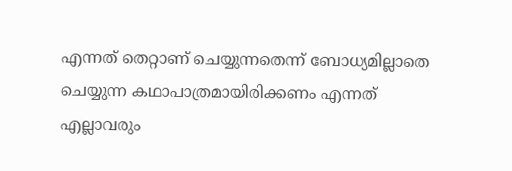എന്നത് തെറ്റാണ് ചെയ്യുന്നതെന്ന് ബോധ്യമില്ലാതെ ചെയ്യുന്ന കഥാപാത്രമായിരിക്കണം എന്നത് എല്ലാവരും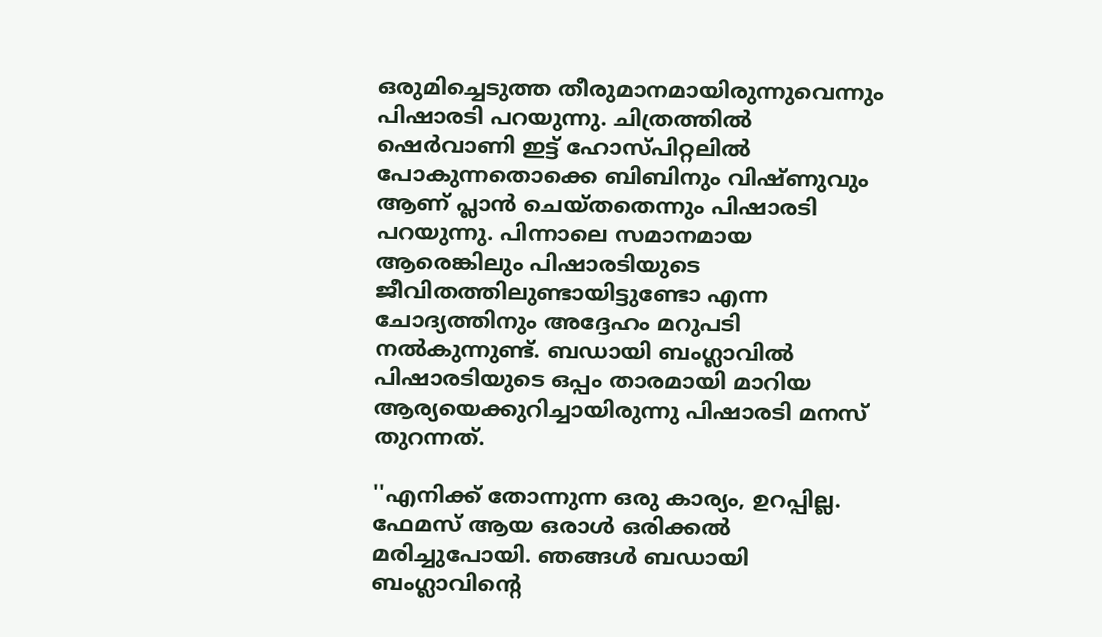ഒരുമിച്ചെടുത്ത തീരുമാനമായിരുന്നുവെന്നും പിഷാരടി പറയുന്നു. ചിത്രത്തില്‍ ഷെര്‍വാണി ഇട്ട് ഹോസ്പിറ്റലില്‍ പോകുന്നതൊക്കെ ബിബിനും വിഷ്ണുവും ആണ് പ്ലാന്‍ ചെയ്തതെന്നും പിഷാരടി പറയുന്നു. പിന്നാലെ സമാനമായ ആരെങ്കിലും പിഷാരടിയുടെ ജീവിതത്തിലുണ്ടായിട്ടുണ്ടോ എന്ന ചോദ്യത്തിനും അദ്ദേഹം മറുപടി നല്‍കുന്നുണ്ട്. ബഡായി ബംഗ്ലാവില്‍ പിഷാരടിയുടെ ഒപ്പം താരമായി മാറിയ ആര്യയെക്കുറിച്ചായിരുന്നു പിഷാരടി മനസ് തുറന്നത്.

''എനിക്ക് തോന്നുന്ന ഒരു കാര്യം, ഉറപ്പില്ല. ഫേമസ് ആയ ഒരാള്‍ ഒരിക്കല്‍ മരിച്ചുപോയി. ഞങ്ങള്‍ ബഡായി ബംഗ്ലാവിന്റെ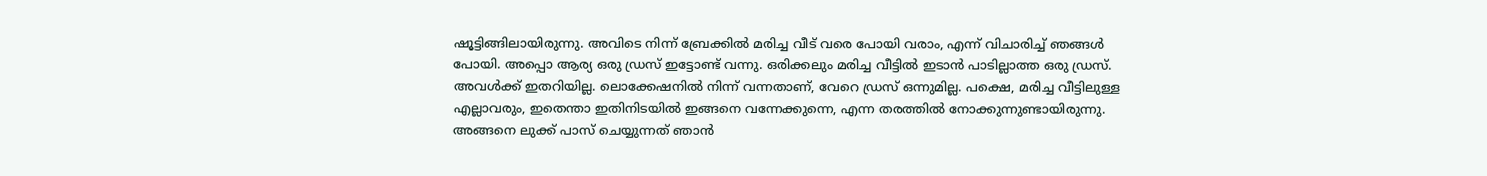ഷൂട്ടിങ്ങിലായിരുന്നു. അവിടെ നിന്ന് ബ്രേക്കില്‍ മരിച്ച വീട് വരെ പോയി വരാം, എന്ന് വിചാരിച്ച് ഞങ്ങള്‍ പോയി. അപ്പൊ ആര്യ ഒരു ഡ്രസ് ഇട്ടോണ്ട് വന്നു. ഒരിക്കലും മരിച്ച വീട്ടില്‍ ഇടാന്‍ പാടില്ലാത്ത ഒരു ഡ്രസ്. അവള്‍ക്ക് ഇതറിയില്ല. ലൊക്കേഷനില്‍ നിന്ന് വന്നതാണ്, വേറെ ഡ്രസ് ഒന്നുമില്ല. പക്ഷെ, മരിച്ച വീട്ടിലുള്ള എല്ലാവരും, ഇതെന്താ ഇതിനിടയില്‍ ഇങ്ങനെ വന്നേക്കുന്നെ, എന്ന തരത്തില്‍ നോക്കുന്നുണ്ടായിരുന്നു. അങ്ങനെ ലുക്ക് പാസ് ചെയ്യുന്നത് ഞാന്‍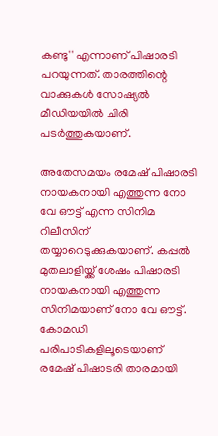കണ്ടു'' എന്നാണ് പിഷാരടി പറയുന്നത്. താരത്തിന്റെ വാക്കുകള്‍ സോഷ്യല്‍ മീഡിയയില്‍ ചിരി പടര്‍ത്തുകയാണ്.

അതേസമയം രമേഷ് പിഷാരടി നായകനായി എത്തുന്ന നോ വേ ഔട്ട് എന്ന സിനിമ റിലീസിന് തയ്യാറെടുക്കുകയാണ്. കപ്പല്‍ മുതലാളിയ്ക്ക് ശേഷം പിഷാരടി നായകനായി എത്തുന്ന സിനിമയാണ് നോ വേ ഔട്ട്. കോമഡി പരിപാടികളിലൂടെയാണ് രമേഷ് പിഷാടരി താരമായി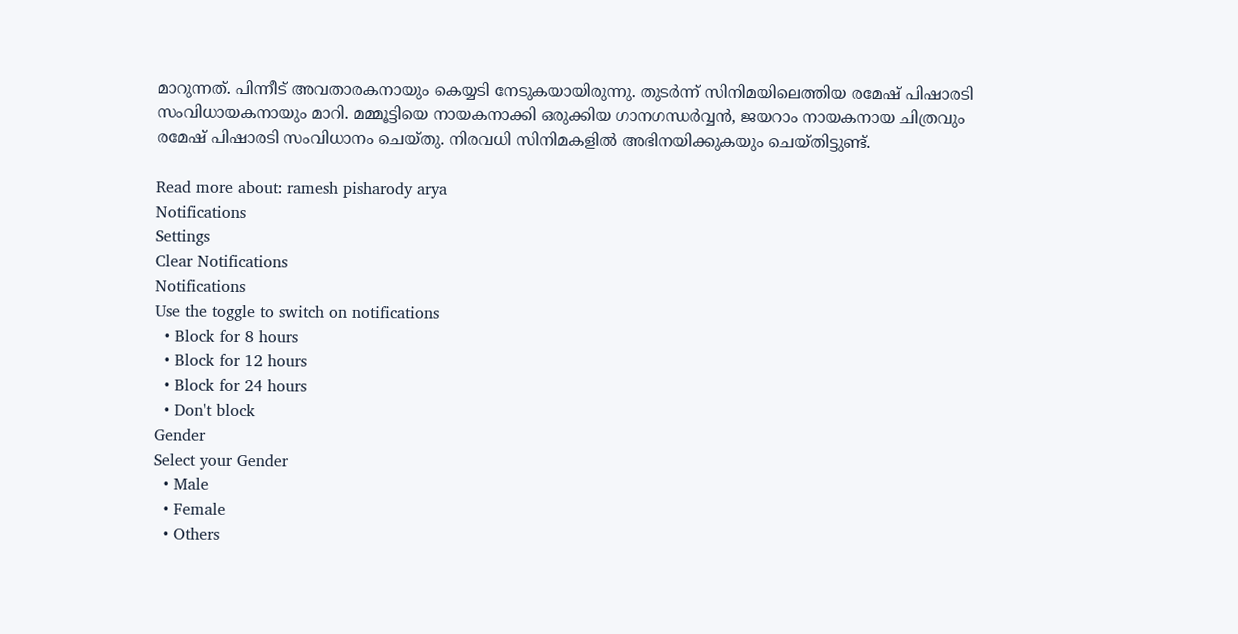മാറുന്നത്. പിന്നീട് അവതാരകനായും കെയ്യടി നേടുകയായിരുന്നു. തുടർന്ന് സിനിമയിലെത്തിയ രമേഷ് പിഷാരടി സംവിധായകനായും മാറി. മമ്മൂട്ടിയെ നായകനാക്കി ഒരുക്കിയ ഗാനഗന്ധർവ്വന്‍, ജയറാം നായകനായ ചിത്രവും രമേഷ് പിഷാരടി സംവിധാനം ചെയ്തു. നിരവധി സിനിമകളില്‍ അഭിനയിക്കുകയും ചെയ്തിട്ടുണ്ട്.

Read more about: ramesh pisharody arya
Notifications
Settings
Clear Notifications
Notifications
Use the toggle to switch on notifications
  • Block for 8 hours
  • Block for 12 hours
  • Block for 24 hours
  • Don't block
Gender
Select your Gender
  • Male
  • Female
  • Others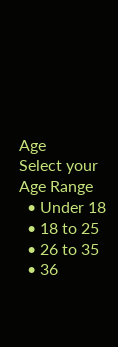Age
Select your Age Range
  • Under 18
  • 18 to 25
  • 26 to 35
  • 36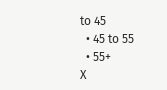to 45
  • 45 to 55
  • 55+
X